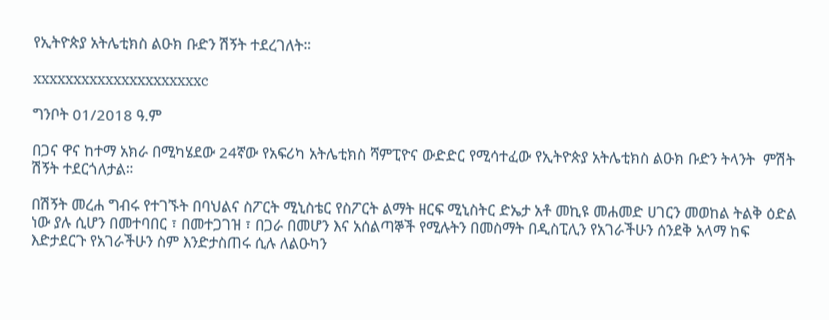የኢትዮጵያ አትሌቲክስ ልዑክ ቡድን ሽኝት ተደረገለት።

xxxxxxxxxxxxxxxxxxxxxc

ግንቦት 01/2018 ዓ.ም

በጋና ዋና ከተማ አክራ በሚካሄደው 24ኛው የአፍሪካ አትሌቲክስ ሻምፒዮና ውድድር የሚሳተፈው የኢትዮጵያ አትሌቲክስ ልዑክ ቡድን ትላንት  ምሽት ሽኝት ተደርጎለታል።

በሽኝት መረሐ ግብሩ የተገኙት በባህልና ስፖርት ሚኒስቴር የስፖርት ልማት ዘርፍ ሚኒስትር ድኤታ አቶ መኪዩ መሐመድ ሀገርን መወከል ትልቅ ዕድል ነው ያሉ ሲሆን በመተባበር ፣ በመተጋገዝ ፣ በጋራ በመሆን እና አሰልጣኞች የሚሉትን በመስማት በዲስፒሊን የአገራችሁን ሰንደቅ አላማ ከፍ እድታደርጉ የአገራችሁን ስም እንድታስጠሩ ሲሉ ለልዑካን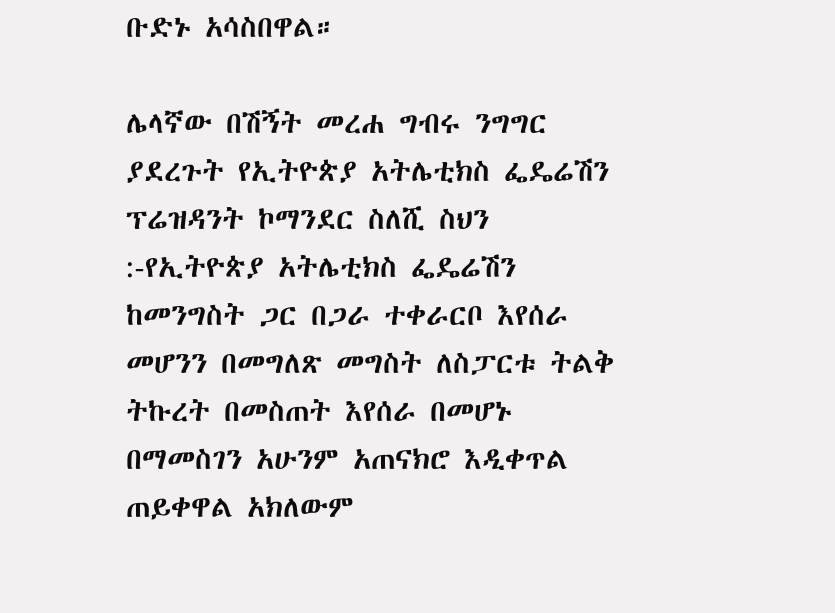ቡድኑ አሳስበዋል።

ሌላኛው በሽኝት መረሐ ግብሩ ንግግር ያደረጉት የኢትዮጵያ አትሌቲክስ ፌዴሬሽን ፕሬዝዳንት ኮማንደር ስለሺ ስህን :-የኢትዮጵያ አትሌቲክስ ፌዴሬሽን ከመንግስት ጋር በጋራ ተቀራርቦ እየሰራ መሆንን በመግለጽ መግስት ለስፓርቱ ትልቅ ትኩረት በመስጠት እየሰራ በመሆኑ በማመስገን አሁንም አጠናክሮ እዲቀጥል ጠይቀዋል አክለውም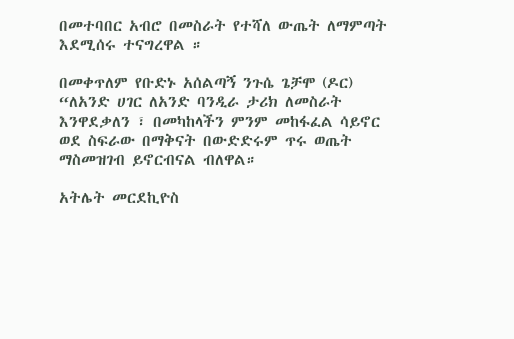በመተባበር አብሮ በመስራት የተሻለ ውጤት ለማምጣት እደሚሰሩ ተናግረዋል ።

በመቀጥለም የቡድኑ አሰልጣኝ ንጉሴ ጌቻሞ (ዶር) “ለአንድ ሀገር ለአንድ ባንዲራ ታሪክ ለመስራት እንዋደቃለን ፣ በመካከላችን ምንም መከፋፈል ሳይኖር ወደ ስፍራው በማቅናት በውድድሩም ጥሩ ወጤት ማስመዝገብ ይኖርብናል ብለዋል።

አትሌት መርደኪዮስ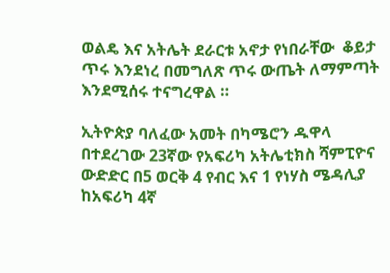ወልዴ እና አትሌት ደራርቱ አኖታ የነበራቸው  ቆይታ ጥሩ እንደነረ በመግለጽ ጥሩ ውጤት ለማምጣት እንደሚሰሩ ተናግረዋል ።

ኢትዮጵያ ባለፈው አመት በካሜሮን ዱዋላ በተደረገው 23ኛው የአፍሪካ አትሌቲክስ ሻምፒዮና ውድድር በ5 ወርቅ 4 የብር እና 1 የነሃስ ሜዳሊያ ከአፍሪካ 4ኛ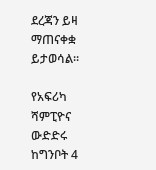ደረጃን ይዛ ማጠናቀቋ ይታወሳል።

የአፍሪካ ሻምፒዮና ውድድሩ ከግንቦት 4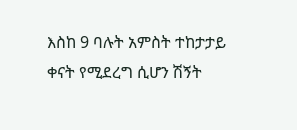እስከ 9 ባሉት አምስት ተከታታይ ቀናት የሚደረግ ሲሆን ሽኝት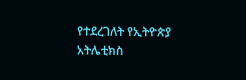የተደረገለት የኢትዮጵያ አትሌቲክስ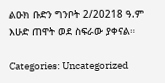ልዑክ ቡድን ግንቦት 2/20218 ዓ.ም እሁድ ጠዋት ወደ ስፍራው ያቀናል።

Categories: Uncategorized